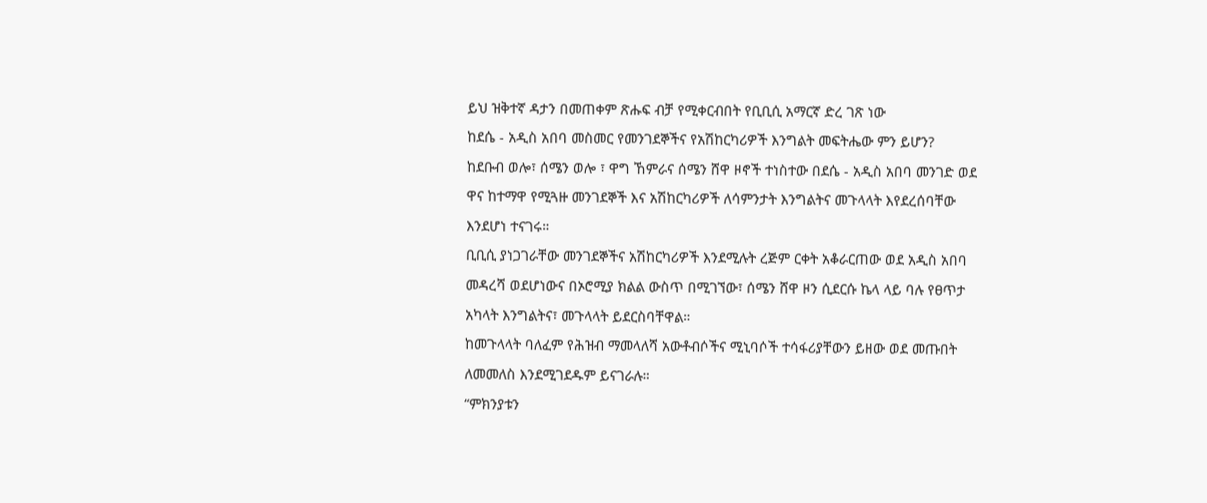ይህ ዝቅተኛ ዳታን በመጠቀም ጽሑፍ ብቻ የሚቀርብበት የቢቢሲ አማርኛ ድረ ገጽ ነው
ከደሴ - አዲስ አበባ መስመር የመንገደኞችና የአሽከርካሪዎች እንግልት መፍትሔው ምን ይሆን?
ከደቡብ ወሎ፣ ሰሜን ወሎ ፣ ዋግ ኸምራና ሰሜን ሸዋ ዞኖች ተነስተው በደሴ - አዲስ አበባ መንገድ ወደ ዋና ከተማዋ የሚጓዙ መንገደኞች እና አሽከርካሪዎች ለሳምንታት እንግልትና መጉላላት እየደረሰባቸው እንደሆነ ተናገሩ።
ቢቢሲ ያነጋገራቸው መንገደኞችና አሽከርካሪዎች እንደሚሉት ረጅም ርቀት አቆራርጠው ወደ አዲስ አበባ መዳረሻ ወደሆነውና በኦሮሚያ ክልል ውስጥ በሚገኘው፣ ሰሜን ሸዋ ዞን ሲደርሱ ኬላ ላይ ባሉ የፀጥታ አካላት እንግልትና፣ መጉላላት ይደርስባቸዋል።
ከመጉላላት ባለፈም የሕዝብ ማመላለሻ አውቶብሶችና ሚኒባሶች ተሳፋሪያቸውን ይዘው ወደ መጡበት ለመመለስ እንደሚገደዱም ይናገራሉ።
“ምክንያቱን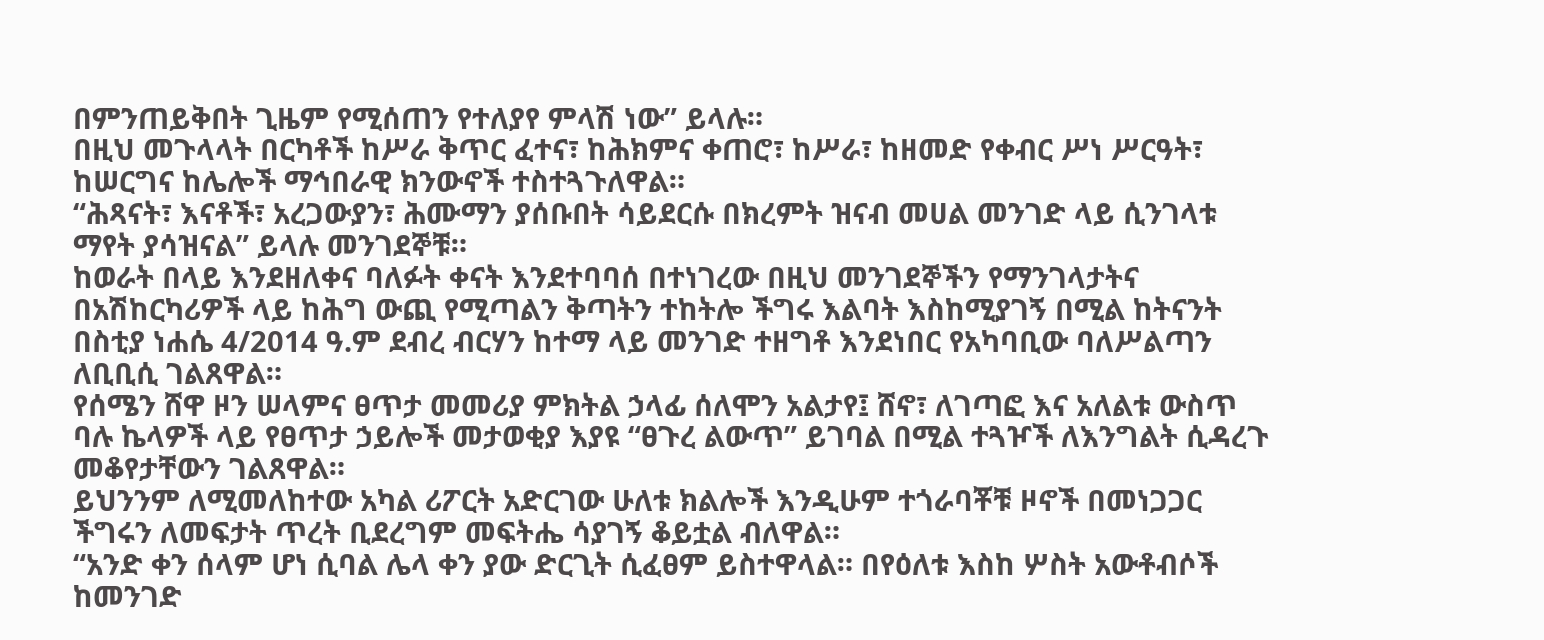በምንጠይቅበት ጊዜም የሚሰጠን የተለያየ ምላሽ ነው” ይላሉ።
በዚህ መጉላላት በርካቶች ከሥራ ቅጥር ፈተና፣ ከሕክምና ቀጠሮ፣ ከሥራ፣ ከዘመድ የቀብር ሥነ ሥርዓት፣ ከሠርግና ከሌሎች ማኅበራዊ ክንውኖች ተስተጓጉለዋል።
“ሕጻናት፣ እናቶች፣ አረጋውያን፣ ሕሙማን ያሰቡበት ሳይደርሱ በክረምት ዝናብ መሀል መንገድ ላይ ሲንገላቱ ማየት ያሳዝናል” ይላሉ መንገደኞቹ።
ከወራት በላይ እንደዘለቀና ባለፉት ቀናት እንደተባባሰ በተነገረው በዚህ መንገደኞችን የማንገላታትና በአሽከርካሪዎች ላይ ከሕግ ውጪ የሚጣልን ቅጣትን ተከትሎ ችግሩ እልባት እስከሚያገኝ በሚል ከትናንት በስቲያ ነሐሴ 4/2014 ዓ.ም ደብረ ብርሃን ከተማ ላይ መንገድ ተዘግቶ እንደነበር የአካባቢው ባለሥልጣን ለቢቢሲ ገልጸዋል።
የሰሜን ሸዋ ዞን ሠላምና ፀጥታ መመሪያ ምክትል ኃላፊ ሰለሞን አልታየ፤ ሸኖ፣ ለገጣፎ እና አለልቱ ውስጥ ባሉ ኬላዎች ላይ የፀጥታ ኃይሎች መታወቂያ እያዩ “ፀጉረ ልውጥ” ይገባል በሚል ተጓዦች ለእንግልት ሲዳረጉ መቆየታቸውን ገልጸዋል።
ይህንንም ለሚመለከተው አካል ሪፖርት አድርገው ሁለቱ ክልሎች እንዲሁም ተጎራባቾቹ ዞኖች በመነጋጋር ችግሩን ለመፍታት ጥረት ቢደረግም መፍትሔ ሳያገኝ ቆይቷል ብለዋል።
“አንድ ቀን ሰላም ሆነ ሲባል ሌላ ቀን ያው ድርጊት ሲፈፀም ይስተዋላል። በየዕለቱ እስከ ሦስት አውቶብሶች ከመንገድ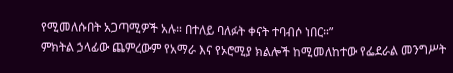የሚመለሱበት አጋጣሚዎች አሉ። በተለይ ባለፉት ቀናት ተባብሶ ነበር።”
ምክትል ኃላፊው ጨምረውም የአማራ እና የኦሮሚያ ክልሎች ከሚመለከተው የፌደራል መንግሥት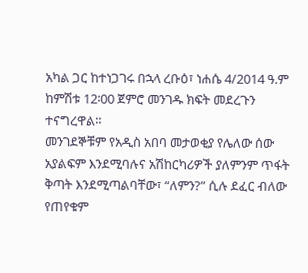አካል ጋር ከተነጋገሩ በኋላ ረቡዕ፣ ነሐሴ 4/2014 ዓ.ም ከምሽቱ 12፡00 ጀምሮ መንገዱ ክፍት መደረጉን ተናግረዋል።
መንገደኞቹም የአዲስ አበባ መታወቂያ የሌለው ሰው አያልፍም እንደሚባሉና አሽከርካሪዎች ያለምንም ጥፋት ቅጣት እንደሚጣልባቸው፣ “ለምን?” ሲሉ ደፈር ብለው የጠየቁም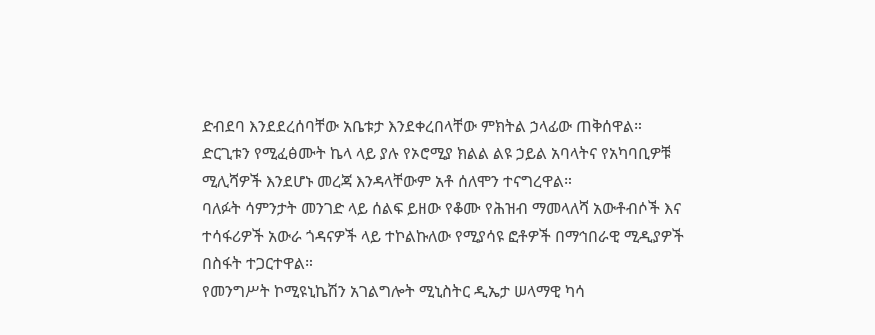ድብደባ እንደደረሰባቸው አቤቱታ እንደቀረበላቸው ምክትል ኃላፊው ጠቅሰዋል።
ድርጊቱን የሚፈፅሙት ኬላ ላይ ያሉ የኦሮሚያ ክልል ልዩ ኃይል አባላትና የአካባቢዎቹ ሚሊሻዎች እንደሆኑ መረጃ እንዳላቸውም አቶ ሰለሞን ተናግረዋል።
ባለፉት ሳምንታት መንገድ ላይ ሰልፍ ይዘው የቆሙ የሕዝብ ማመላለሻ አውቶብሶች እና ተሳፋሪዎች አውራ ጎዳናዎች ላይ ተኮልኩለው የሚያሳዩ ፎቶዎች በማኅበራዊ ሚዲያዎች በስፋት ተጋርተዋል።
የመንግሥት ኮሚዩኒኬሽን አገልግሎት ሚኒስትር ዲኤታ ሠላማዊ ካሳ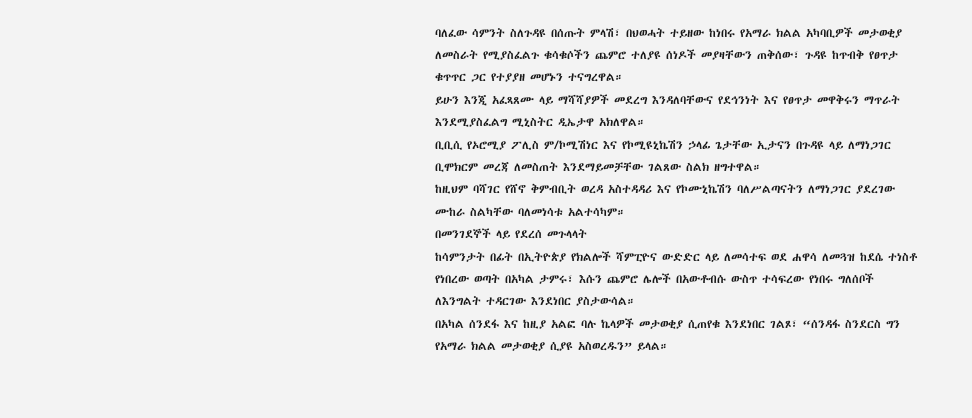ባለፈው ሳምንት ስለጉዳዩ በሰጡት ምላሽ፣ በህወሓት ተይዘው ከነበሩ የአማራ ክልል አካባቢዎች መታወቂያ ለመስራት የሚያስፈልጉ ቁሳቁሶችን ጨምሮ ተለያዩ ሰነዶች መያዛቸውን ጠቅሰው፣ ጉዳዩ ከጥብቅ የፀጥታ ቁጥጥር ጋር የተያያዘ መሆኑን ተናግረዋል።
ይሁን እንጂ አፈጻጸሙ ላይ ማሻሻያዎች መደረግ እንዳለባቸውና የደኅንነት እና የፀጥታ መዋቅሩን ማጥራት እንደሚያስፈልግ ሚኒስትር ዲኤታዋ አክለዋል።
ቢቢሲ የኦሮሚያ ፖሊስ ም/ኮሚሽነር እና የኮሚዩኒኬሽን ኃላፊ ጌታቸው ኢታናን በጉዳዩ ላይ ለማነጋገር ቢሞክርም መረጃ ለመስጠት እንደማይመቻቸው ገልጸው ስልክ ዘግተዋል።
ከዚህም ባሻገር የሸኖ ቅምብቢት ወረዳ አስተዳዳሪ እና የኮሙኒኬሽን ባለሥልጣናትን ለማነጋገር ያደረገው ሙከራ ስልካቸው ባለመነሳቱ አልተሳካም።
በመንገደኞች ላይ የደረሰ መጉላላት
ከሳምንታት በፊት በኢትዮጵያ የክልሎች ሻምፒዮና ውድድር ላይ ለመሳተፍ ወደ ሐዋሳ ለመጓዝ ከደሴ ተነስቶ የነበረው ወጣት በአካል ታምሩ፣ እሱን ጨምሮ ሌሎች በአውቶብሱ ውስጥ ተሳፍረው የነበሩ ግለሰቦች ለእንግልት ተዳርገው እንደነበር ያስታውሳል።
በአካል ሰንደፋ እና ከዚያ አልፎ ባሉ ኬላዎች መታወቂያ ሲጠየቁ እንደነበር ገልጾ፣ “ሰንዳፋ ስንደርስ ግን የአማራ ክልል መታወቂያ ሲያዩ አስወረዱን” ይላል።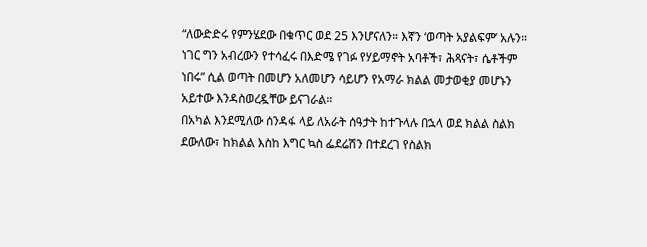“ለውድድሩ የምንሄደው በቁጥር ወደ 25 እንሆናለን። እኛን ‘ወጣት አያልፍም’ አሉን። ነገር ግን አብረውን የተሳፈሩ በእድሜ የገፉ የሃይማኖት አባቶች፣ ሕጻናት፣ ሴቶችም ነበሩ” ሲል ወጣት በመሆን አለመሆን ሳይሆን የአማራ ክልል መታወቂያ መሆኑን አይተው እንዳስወረዷቸው ይናገራል።
በአካል እንደሚለው ሰንዳፋ ላይ ለአራት ሰዓታት ከተጉላሉ በኋላ ወደ ክልል ስልክ ደውለው፣ ከክልል እስከ እግር ኳስ ፌደሬሽን በተደረገ የስልክ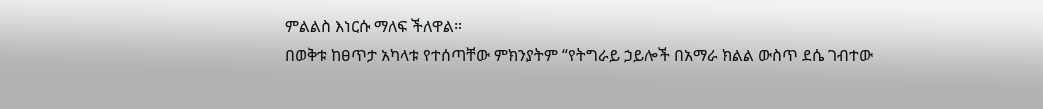ምልልስ እነርሱ ማለፍ ችለዋል።
በወቅቱ ከፀጥታ አካላቱ የተሰጣቸው ምክንያትም “የትግራይ ኃይሎች በአማራ ክልል ውስጥ ደሴ ገብተው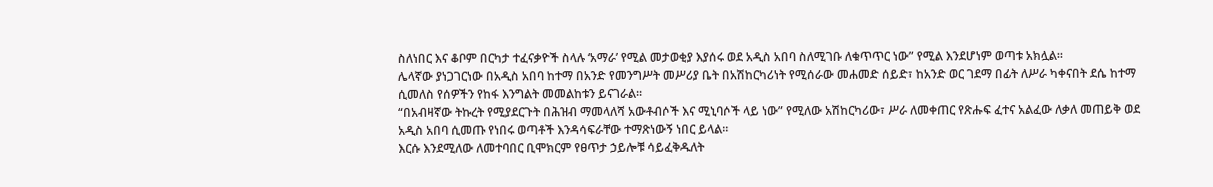ስለነበር እና ቆቦም በርካታ ተፈናቃዮች ስላሉ ‘አማራ’ የሚል መታወቂያ እያሰሩ ወደ አዲስ አበባ ስለሚገቡ ለቁጥጥር ነው” የሚል እንደሆነም ወጣቱ አክሏል።
ሌላኛው ያነጋገርነው በአዲስ አበባ ከተማ በአንድ የመንግሥት መሥሪያ ቤት በአሽከርካሪነት የሚሰራው መሐመድ ሰይድ፣ ከአንድ ወር ገደማ በፊት ለሥራ ካቀናበት ደሴ ከተማ ሲመለስ የሰዎችን የከፋ እንግልት መመልከቱን ይናገራል።
“በአብዛኛው ትኩረት የሚያደርጉት በሕዝብ ማመላለሻ አውቶብሶች እና ሚኒባሶች ላይ ነው” የሚለው አሽከርካሪው፣ ሥራ ለመቀጠር የጽሑፍ ፈተና አልፈው ለቃለ መጠይቅ ወደ አዲስ አበባ ሲመጡ የነበሩ ወጣቶች እንዳሳፍራቸው ተማጽነውኝ ነበር ይላል።
እርሱ እንደሚለው ለመተባበር ቢሞክርም የፀጥታ ኃይሎቹ ሳይፈቅዱለት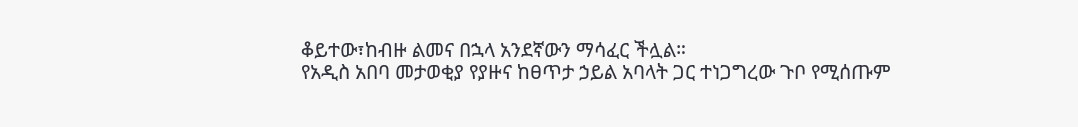ቆይተው፣ከብዙ ልመና በኋላ አንደኛውን ማሳፈር ችሏል።
የአዲስ አበባ መታወቂያ የያዙና ከፀጥታ ኃይል አባላት ጋር ተነጋግረው ጉቦ የሚሰጡም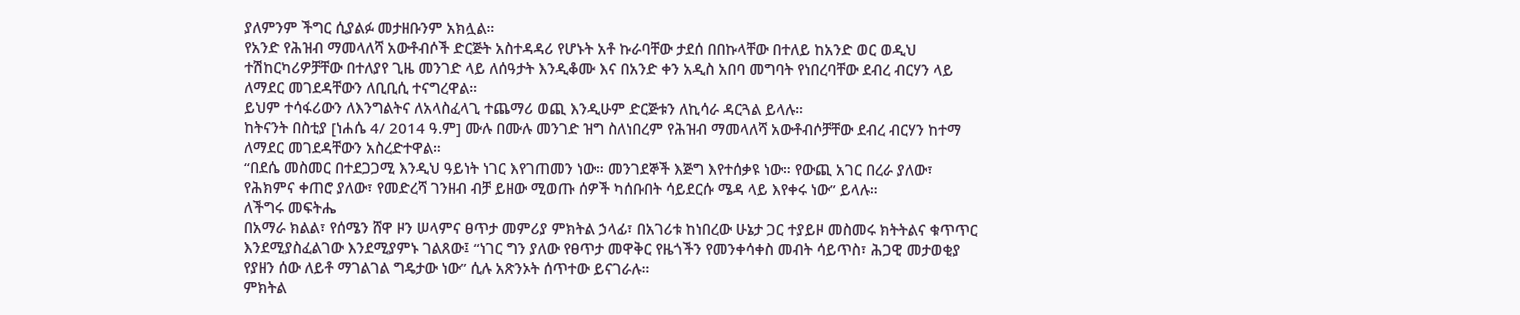ያለምንም ችግር ሲያልፉ መታዘቡንም አክሏል።
የአንድ የሕዝብ ማመላለሻ አውቶብሶች ድርጅት አስተዳዳሪ የሆኑት አቶ ኩራባቸው ታደሰ በበኩላቸው በተለይ ከአንድ ወር ወዲህ ተሽከርካሪዎቻቸው በተለያየ ጊዜ መንገድ ላይ ለሰዓታት እንዲቆሙ እና በአንድ ቀን አዲስ አበባ መግባት የነበረባቸው ደብረ ብርሃን ላይ ለማደር መገደዳቸውን ለቢቢሲ ተናግረዋል።
ይህም ተሳፋሪውን ለእንግልትና ለአላስፈላጊ ተጨማሪ ወጪ እንዲሁም ድርጅቱን ለኪሳራ ዳርጓል ይላሉ።
ከትናንት በስቲያ [ነሐሴ 4/ 2014 ዓ.ም] ሙሉ በሙሉ መንገድ ዝግ ስለነበረም የሕዝብ ማመላለሻ አውቶብሶቻቸው ደብረ ብርሃን ከተማ ለማደር መገደዳቸውን አስረድተዋል።
“በደሴ መስመር በተደጋጋሚ እንዲህ ዓይነት ነገር እየገጠመን ነው። መንገደኞች እጅግ እየተሰቃዩ ነው። የውጪ አገር በረራ ያለው፣ የሕክምና ቀጠሮ ያለው፣ የመድረሻ ገንዘብ ብቻ ይዘው ሚወጡ ሰዎች ካሰቡበት ሳይደርሱ ሜዳ ላይ እየቀሩ ነው” ይላሉ።
ለችግሩ መፍትሔ
በአማራ ክልል፣ የሰሜን ሸዋ ዞን ሠላምና ፀጥታ መምሪያ ምክትል ኃላፊ፣ በአገሪቱ ከነበረው ሁኔታ ጋር ተያይዞ መስመሩ ክትትልና ቁጥጥር እንደሚያስፈልገው እንደሚያምኑ ገልጸው፤ “ነገር ግን ያለው የፀጥታ መዋቅር የዜጎችን የመንቀሳቀስ መብት ሳይጥስ፣ ሕጋዊ መታወቂያ የያዘን ሰው ለይቶ ማገልገል ግዴታው ነው” ሲሉ አጽንኦት ሰጥተው ይናገራሉ።
ምክትል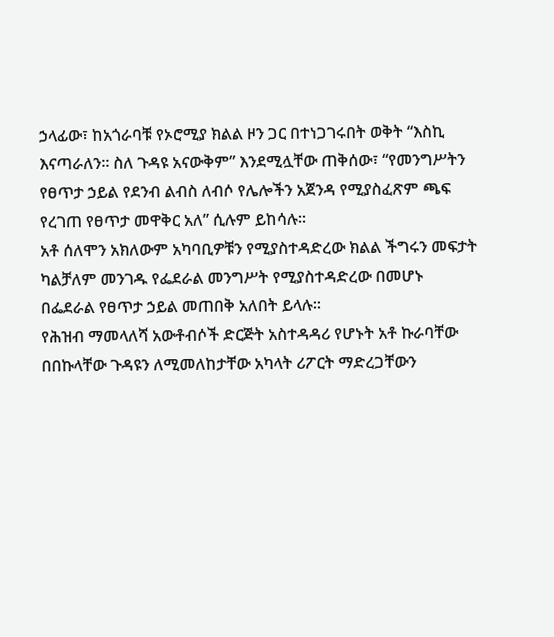ኃላፊው፣ ከአጎራባቹ የኦሮሚያ ክልል ዞን ጋር በተነጋገሩበት ወቅት “እስኪ እናጣራለን። ስለ ጉዳዩ አናውቅም” እንደሚሏቸው ጠቅሰው፣ “የመንግሥትን የፀጥታ ኃይል የደንብ ልብስ ለብሶ የሌሎችን አጀንዳ የሚያስፈጽም ጫፍ የረገጠ የፀጥታ መዋቅር አለ” ሲሉም ይከሳሉ።
አቶ ሰለሞን አክለውም አካባቢዎቹን የሚያስተዳድረው ክልል ችግሩን መፍታት ካልቻለም መንገዱ የፌደራል መንግሥት የሚያስተዳድረው በመሆኑ በፌደራል የፀጥታ ኃይል መጠበቅ አለበት ይላሉ።
የሕዝብ ማመላለሻ አውቶብሶች ድርጅት አስተዳዳሪ የሆኑት አቶ ኩራባቸው በበኩላቸው ጉዳዩን ለሚመለከታቸው አካላት ሪፖርት ማድረጋቸውን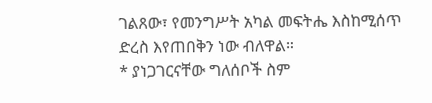ገልጸው፣ የመንግሥት አካል መፍትሔ እስከሚሰጥ ድረስ እየጠበቅን ነው ብለዋል።
* ያነጋገርናቸው ግለሰቦች ስም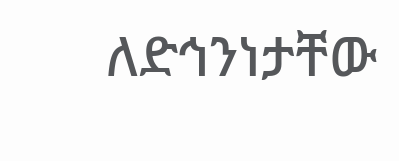ለድኅንነታቸው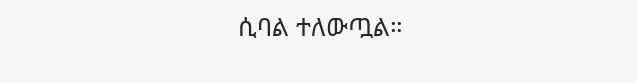ሲባል ተለውጧል።